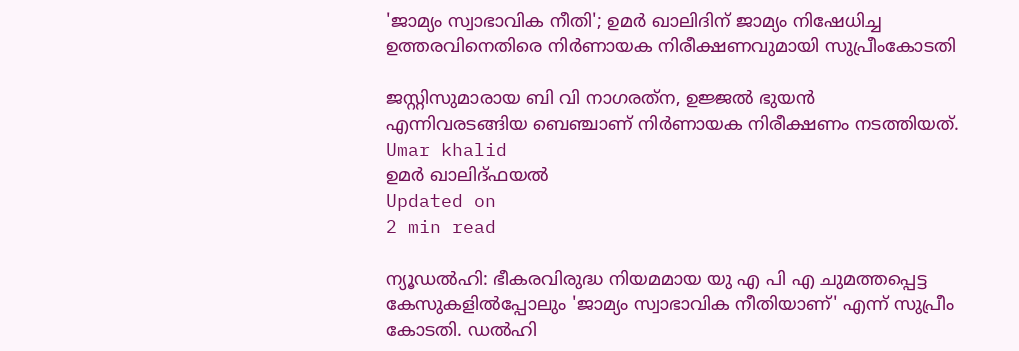'ജാമ്യം സ്വാഭാവിക നീതി'; ഉമര്‍ ഖാലിദിന് ജാമ്യം നിഷേധിച്ച ഉത്തരവിനെതിരെ നിര്‍ണായക നിരീക്ഷണവുമായി സുപ്രീംകോടതി

ജസ്റ്റിസുമാരായ ബി വി നാഗരത്‌ന, ഉജ്ജല്‍ ഭുയന്‍ എന്നിവരടങ്ങിയ ബെഞ്ചാണ് നിര്‍ണായക നിരീക്ഷണം നടത്തിയത്.
Umar khalid
ഉമര്‍ ഖാലിദ്ഫയല്‍
Updated on
2 min read

ന്യൂഡല്‍ഹി: ഭീകരവിരുദ്ധ നിയമമായ യു എ പി എ ചുമത്തപ്പെട്ട കേസുകളില്‍പ്പോലും 'ജാമ്യം സ്വാഭാവിക നീതിയാണ്' എന്ന് സുപ്രീം കോടതി. ഡല്‍ഹി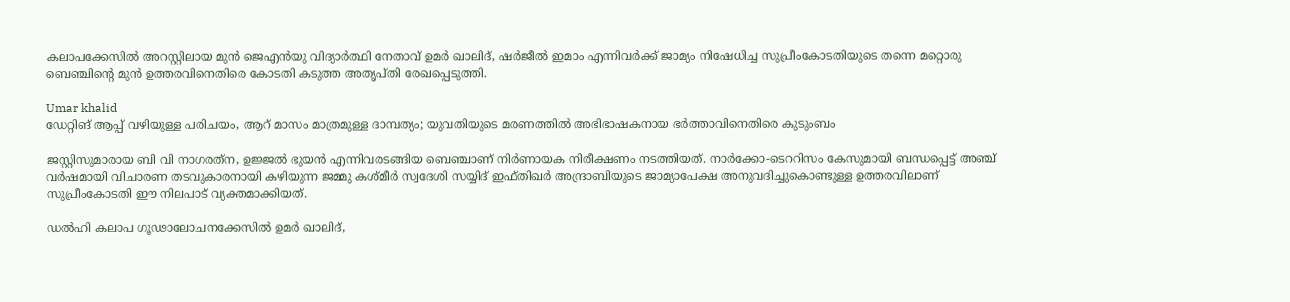കലാപക്കേസില്‍ അറസ്റ്റിലായ മുന്‍ ജെഎന്‍യു വിദ്യാര്‍ത്ഥി നേതാവ് ഉമര്‍ ഖാലിദ്, ഷര്‍ജീല്‍ ഇമാം എന്നിവര്‍ക്ക് ജാമ്യം നിഷേധിച്ച സുപ്രീംകോടതിയുടെ തന്നെ മറ്റൊരു ബെഞ്ചിന്റെ മുന്‍ ഉത്തരവിനെതിരെ കോടതി കടുത്ത അതൃപ്തി രേഖപ്പെടുത്തി.

Umar khalid
ഡേറ്റിങ് ആപ്പ് വഴിയുള്ള പരിചയം, ആറ് മാസം മാത്രമുള്ള ദാമ്പത്യം; യുവതിയുടെ മരണത്തില്‍ അഭിഭാഷകനായ ഭര്‍ത്താവിനെതിരെ കുടുംബം

ജസ്റ്റിസുമാരായ ബി വി നാഗരത്‌ന, ഉജ്ജല്‍ ഭുയന്‍ എന്നിവരടങ്ങിയ ബെഞ്ചാണ് നിര്‍ണായക നിരീക്ഷണം നടത്തിയത്. നാര്‍ക്കോ-ടെററിസം കേസുമായി ബന്ധപ്പെട്ട് അഞ്ച് വര്‍ഷമായി വിചാരണ തടവുകാരനായി കഴിയുന്ന ജമ്മു കശ്മീര്‍ സ്വദേശി സയ്യിദ് ഇഫ്തിഖര്‍ അന്ദ്രാബിയുടെ ജാമ്യാപേക്ഷ അനുവദിച്ചുകൊണ്ടുള്ള ഉത്തരവിലാണ് സുപ്രീംകോടതി ഈ നിലപാട് വ്യക്തമാക്കിയത്.

ഡല്‍ഹി കലാപ ഗൂഢാലോചനക്കേസില്‍ ഉമര്‍ ഖാലിദ്,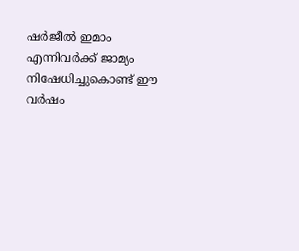ഷര്‍ജീല്‍ ഇമാം എന്നിവര്‍ക്ക് ജാമ്യം നിഷേധിച്ചുകൊണ്ട് ഈ വര്‍ഷം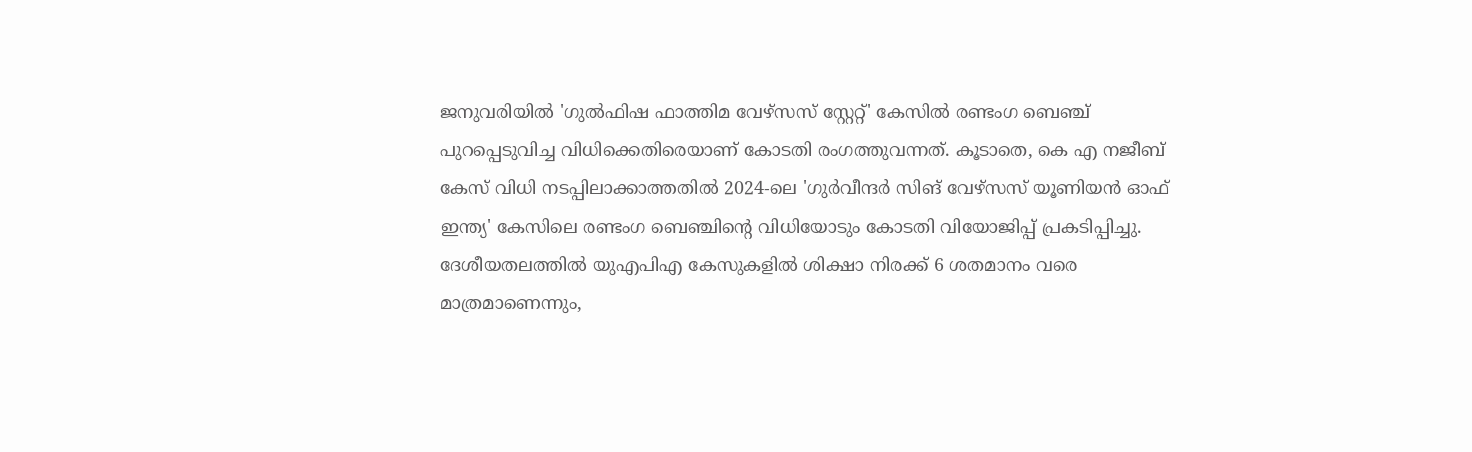ജനുവരിയില്‍ 'ഗുല്‍ഫിഷ ഫാത്തിമ വേഴ്‌സസ് സ്റ്റേറ്റ്' കേസില്‍ രണ്ടംഗ ബെഞ്ച് പുറപ്പെടുവിച്ച വിധിക്കെതിരെയാണ് കോടതി രംഗത്തുവന്നത്. കൂടാതെ, കെ എ നജീബ് കേസ് വിധി നടപ്പിലാക്കാത്തതില്‍ 2024-ലെ 'ഗുര്‍വീന്ദര്‍ സിങ് വേഴ്‌സസ് യൂണിയന്‍ ഓഫ് ഇന്ത്യ' കേസിലെ രണ്ടംഗ ബെഞ്ചിന്റെ വിധിയോടും കോടതി വിയോജിപ്പ് പ്രകടിപ്പിച്ചു. ദേശീയതലത്തില്‍ യുഎപിഎ കേസുകളില്‍ ശിക്ഷാ നിരക്ക് 6 ശതമാനം വരെ മാത്രമാണെന്നും,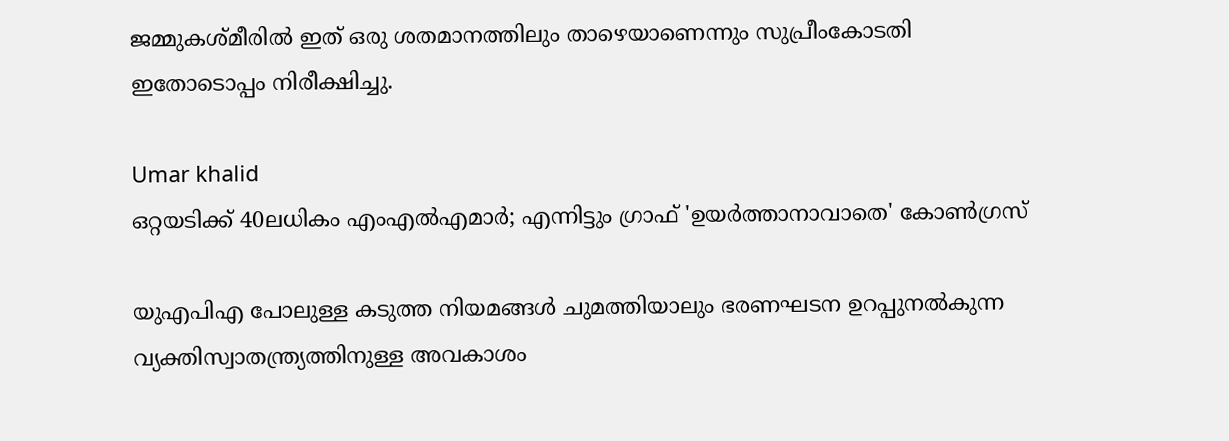ജമ്മുകശ്മീരില്‍ ഇത് ഒരു ശതമാനത്തിലും താഴെയാണെന്നും സുപ്രീംകോടതി ഇതോടൊപ്പം നിരീക്ഷിച്ചു.

Umar khalid
ഒറ്റയടിക്ക് 40ലധികം എംഎല്‍എമാര്‍; എന്നിട്ടും ഗ്രാഫ് 'ഉയര്‍ത്താനാവാതെ' കോണ്‍ഗ്രസ്

യുഎപിഎ പോലുള്ള കടുത്ത നിയമങ്ങള്‍ ചുമത്തിയാലും ഭരണഘടന ഉറപ്പുനല്‍കുന്ന വ്യക്തിസ്വാതന്ത്ര്യത്തിനുള്ള അവകാശം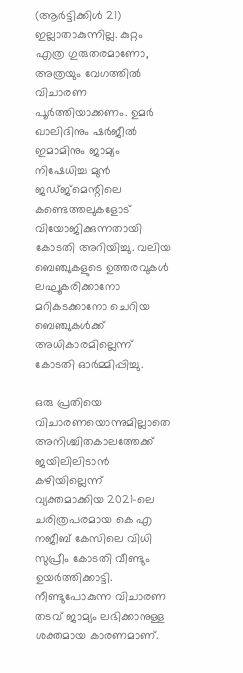(ആര്‍ട്ടിക്കിള്‍ 21) ഇല്ലാതാകുന്നില്ല. കുറ്റം എത്ര ഗുരുതരമാണോ, അത്രയും വേഗത്തില്‍ വിചാരണ പൂര്‍ത്തിയാക്കണം. ഉമര്‍ ഖാലിദിനും ഷര്‍ജീല്‍ ഇമാമിനും ജാമ്യം നിഷേധിച്ച മുന്‍ ജഡ്ജ്‌മെന്റിലെ കണ്ടെത്തലുകളോട് വിയോജിക്കുന്നതായി കോടതി അറിയിച്ചു. വലിയ ബെഞ്ചുകളുടെ ഉത്തരവുകള്‍ ലഘൂകരിക്കാനോ മറികടക്കാനോ ചെറിയ ബെഞ്ചുകള്‍ക്ക് അധികാരമില്ലെന്ന് കോടതി ഓര്‍മ്മിപ്പിച്ചു.

ഒരു പ്രതിയെ വിചാരണയൊന്നുമില്ലാതെ അനിശ്ചിതകാലത്തേക്ക് ജയിലിലിടാന്‍ കഴിയില്ലെന്ന് വ്യക്തമാക്കിയ 2021-ലെ ചരിത്രപരമായ കെ എ നജീബ് കേസിലെ വിധി സുപ്രീം കോടതി വീണ്ടും ഉയര്‍ത്തിക്കാട്ടി. നീണ്ടുപോകുന്ന വിചാരണ തടവ് ജാമ്യം ലഭിക്കാനുള്ള ശക്തമായ കാരണമാണ്.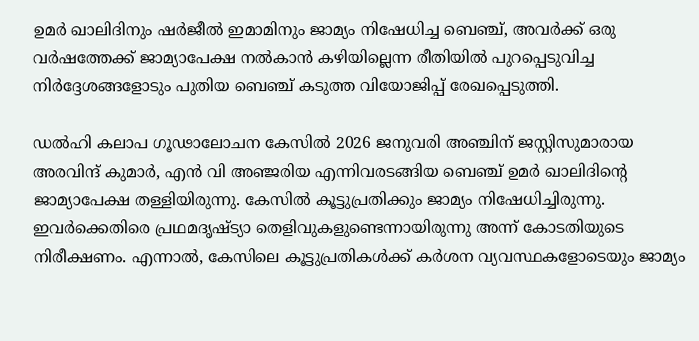ഉമര്‍ ഖാലിദിനും ഷര്‍ജീല്‍ ഇമാമിനും ജാമ്യം നിഷേധിച്ച ബെഞ്ച്, അവര്‍ക്ക് ഒരു വര്‍ഷത്തേക്ക് ജാമ്യാപേക്ഷ നല്‍കാന്‍ കഴിയില്ലെന്ന രീതിയില്‍ പുറപ്പെടുവിച്ച നിര്‍ദ്ദേശങ്ങളോടും പുതിയ ബെഞ്ച് കടുത്ത വിയോജിപ്പ് രേഖപ്പെടുത്തി.

ഡല്‍ഹി കലാപ ഗൂഢാലോചന കേസില്‍ 2026 ജനുവരി അഞ്ചിന് ജസ്റ്റിസുമാരായ അരവിന്ദ് കുമാര്‍, എന്‍ വി അഞ്ജരിയ എന്നിവരടങ്ങിയ ബെഞ്ച് ഉമര്‍ ഖാലിദിന്റെ ജാമ്യാപേക്ഷ തള്ളിയിരുന്നു. കേസില്‍ കൂട്ടുപ്രതിക്കും ജാമ്യം നിഷേധിച്ചിരുന്നു. ഇവര്‍ക്കെതിരെ പ്രഥമദൃഷ്ട്യാ തെളിവുകളുണ്ടെന്നായിരുന്നു അന്ന് കോടതിയുടെ നിരീക്ഷണം. എന്നാല്‍, കേസിലെ കൂട്ടുപ്രതികള്‍ക്ക് കര്‍ശന വ്യവസ്ഥകളോടെയും ജാമ്യം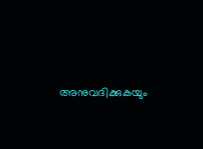അനുവദിക്കുകയും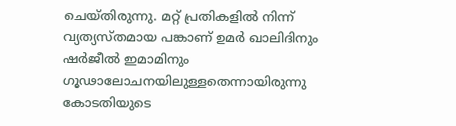ചെയ്തിരുന്നു. മറ്റ് പ്രതികളില്‍ നിന്ന് വ്യത്യസ്തമായ പങ്കാണ് ഉമര്‍ ഖാലിദിനും ഷര്‍ജീല്‍ ഇമാമിനും ഗൂഢാലോചനയിലുള്ളതെന്നായിരുന്നു കോടതിയുടെ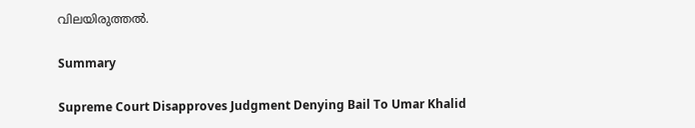വിലയിരുത്തല്‍.

Summary

Supreme Court Disapproves Judgment Denying Bail To Umar Khalid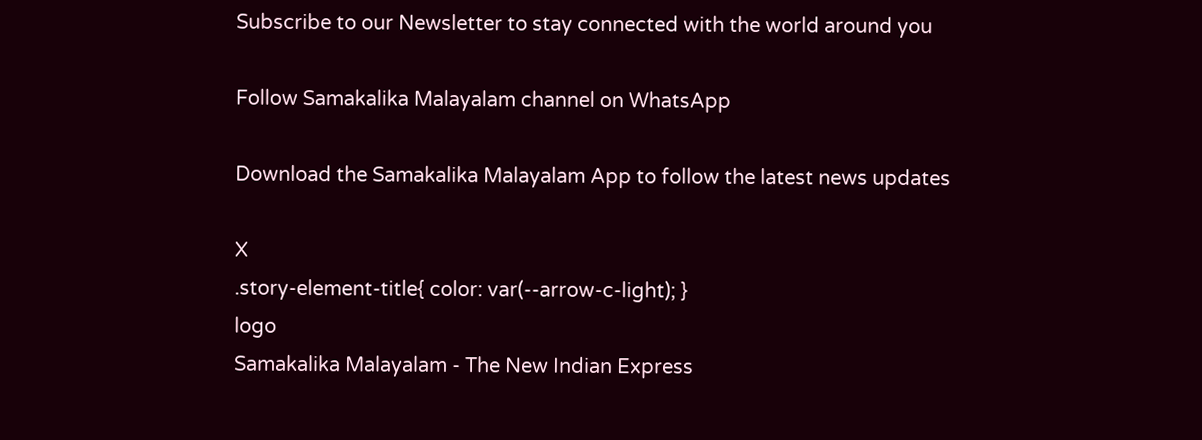Subscribe to our Newsletter to stay connected with the world around you

Follow Samakalika Malayalam channel on WhatsApp

Download the Samakalika Malayalam App to follow the latest news updates

X
.story-element-title{ color: var(--arrow-c-light); }
logo
Samakalika Malayalam - The New Indian Express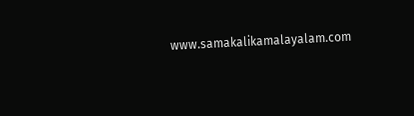www.samakalikamalayalam.com